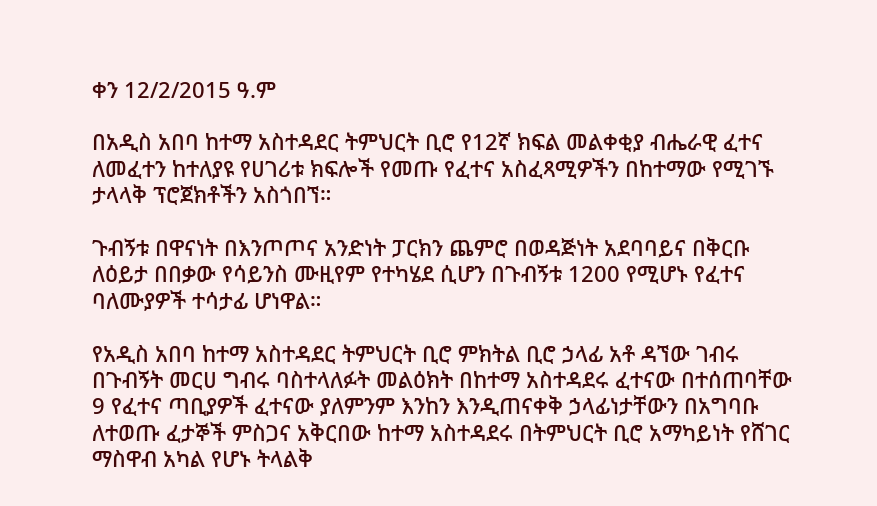ቀን 12/2/2015 ዓ.ም

በአዲስ አበባ ከተማ አስተዳደር ትምህርት ቢሮ የ12ኛ ክፍል መልቀቂያ ብሔራዊ ፈተና ለመፈተን ከተለያዩ የሀገሪቱ ክፍሎች የመጡ የፈተና አስፈጻሚዎችን በከተማው የሚገኙ ታላላቅ ፕሮጀክቶችን አስጎበኘ።

ጉብኝቱ በዋናነት በእንጦጦና አንድነት ፓርክን ጨምሮ በወዳጅነት አደባባይና በቅርቡ ለዕይታ በበቃው የሳይንስ ሙዚየም የተካሄደ ሲሆን በጉብኝቱ 1200 የሚሆኑ የፈተና ባለሙያዎች ተሳታፊ ሆነዋል።

የአዲስ አበባ ከተማ አስተዳደር ትምህርት ቢሮ ምክትል ቢሮ ኃላፊ አቶ ዳኘው ገብሩ በጉብኝት መርሀ ግብሩ ባስተላለፉት መልዕክት በከተማ አስተዳደሩ ፈተናው በተሰጠባቸው 9 የፈተና ጣቢያዎች ፈተናው ያለምንም እንከን እንዲጠናቀቅ ኃላፊነታቸውን በአግባቡ ለተወጡ ፈታኞች ምስጋና አቅርበው ከተማ አስተዳደሩ በትምህርት ቢሮ አማካይነት የሸገር ማስዋብ አካል የሆኑ ትላልቅ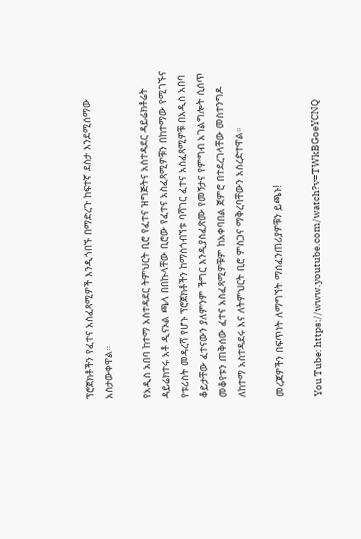ፕሮጀክቶችን የፈተና አስፈጻሚዎች እንዲጎበኙ በማድረጉ ከፍተኛ ደስታ እንደሚሰማው አስታውቀዋል።

የአዲስ አበባ ከተማ አስተዳደር ትምህርት ቢሮ የፈተና ዝግጅትና አስተዳደር ዳይሬክቶሬት ዳይሬክተሩ አቶ ዲናኦል ጫላ በበኩላቸው ቢሮው የፈተና አስፈጻሚዎቹን በከተማው የሚገኙና የቱሪስት መዳረሻ የሆኑ ፕሮጀክቶችን ከማስጎብኘቱ ባሻገር ፈተና አስፈጻሚዎቹ በአዲስ አበባ ቆይታቸው ፈተናውን ያለምንም ችግር እንዲያስፈጽሙ የመኝታና የምግብ አገልግሎት ሲሰጥ መቆየቱን ጠቅሰው ፈተና አስፈጻሚዎቹም ከአቀባበል ጀምሮ በተደረገላቸው መስተንግዶ ለከተማ አስተዳደሩ እና ለትምህርት ቢሮ ምስጋና ማቅረባቸውን አስረድተዋል።

መረጃዎችን በፍጥነት ለማግኘት ማሰፈንጠሪያዎቹን ይጫኑ!

You Tube: https://www.youtube.com/watch?v=TWkBGoeYCNQ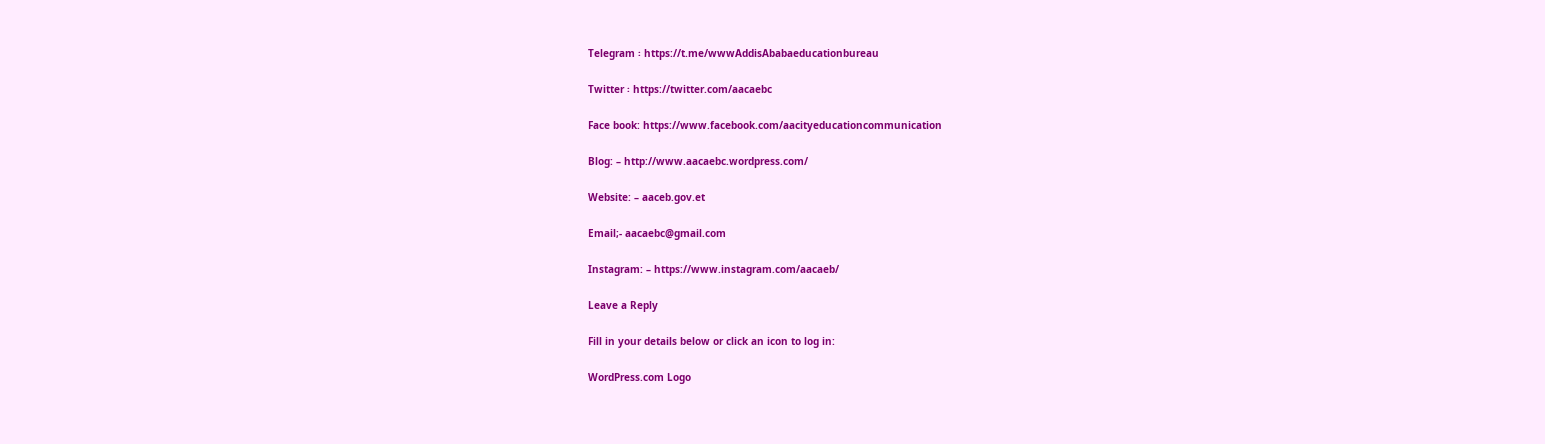Telegram ፡ https://t.me/wwwAddisAbabaeducationbureau

Twitter ፡ https://twitter.com/aacaebc

Face book: https://www.facebook.com/aacityeducationcommunication

Blog: – http://www.aacaebc.wordpress.com/

Website: – aaceb.gov.et

Email;- aacaebc@gmail.com

Instagram: – https://www.instagram.com/aacaeb/

Leave a Reply

Fill in your details below or click an icon to log in:

WordPress.com Logo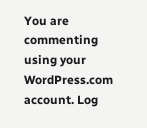You are commenting using your WordPress.com account. Log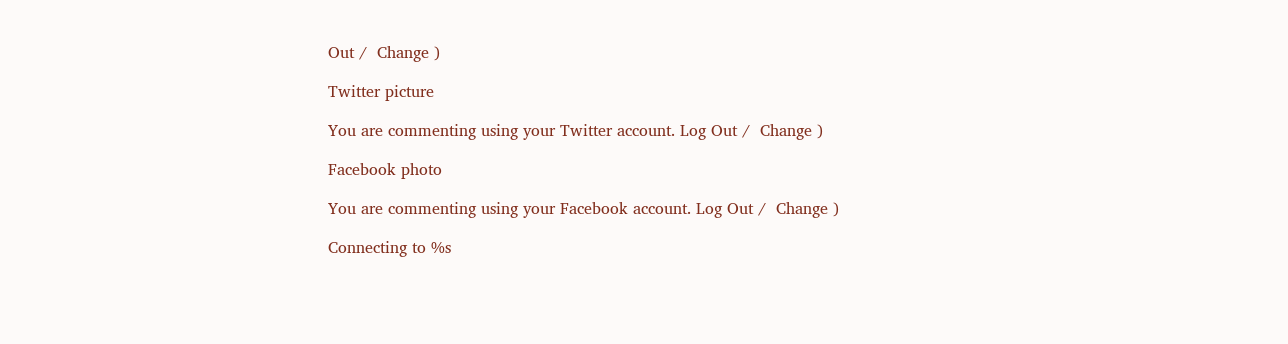Out /  Change )

Twitter picture

You are commenting using your Twitter account. Log Out /  Change )

Facebook photo

You are commenting using your Facebook account. Log Out /  Change )

Connecting to %s